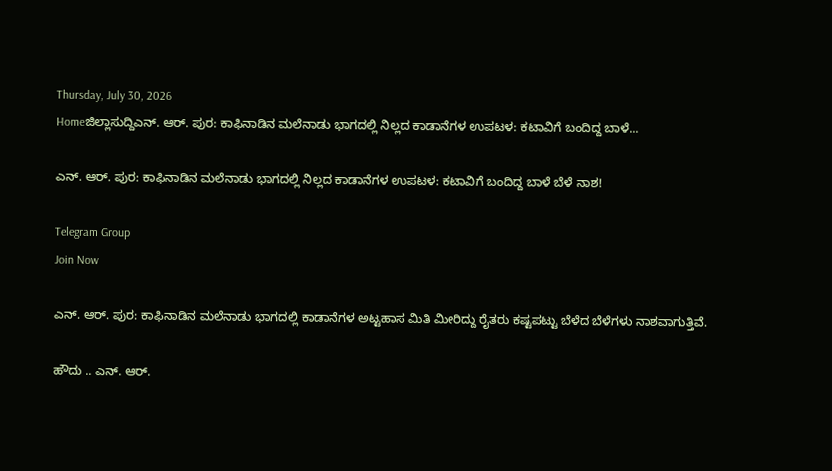Thursday, July 30, 2026
Homeಜಿಲ್ಲಾಸುದ್ದಿಎನ್. ಆರ್. ಪುರ: ಕಾಫಿನಾಡಿನ ಮಲೆನಾಡು ಭಾಗದಲ್ಲಿ ನಿಲ್ಲದ ಕಾಡಾನೆಗಳ ಉಪಟಳ: ಕಟಾವಿಗೆ ಬಂದಿದ್ದ ಬಾಳೆ...

ಎನ್. ಆರ್. ಪುರ: ಕಾಫಿನಾಡಿನ ಮಲೆನಾಡು ಭಾಗದಲ್ಲಿ ನಿಲ್ಲದ ಕಾಡಾನೆಗಳ ಉಪಟಳ: ಕಟಾವಿಗೆ ಬಂದಿದ್ದ ಬಾಳೆ ಬೆಳೆ ನಾಶ!

Telegram Group
Join Now

ಎನ್. ಆರ್. ಪುರ: ಕಾಫಿನಾಡಿನ ಮಲೆನಾಡು ಭಾಗದಲ್ಲಿ ಕಾಡಾನೆಗಳ ಅಟ್ಟಹಾಸ ಮಿತಿ ಮೀರಿದ್ದು ರೈತರು ಕಷ್ಟಪಟ್ಟು ಬೆಳೆದ ಬೆಳೆಗಳು ನಾಶವಾಗುತ್ತಿವೆ.

ಹೌದು .. ಎನ್. ಆರ್.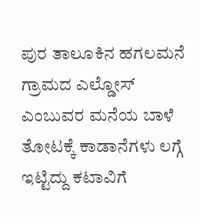ಪುರ ತಾಲೂಕಿನ ಹಗಲಮನೆ ಗ್ರಾಮದ ಎಲ್ಡೋಸ್‌ ಎಂಬುವರ ಮನೆಯ ಬಾಳೆ ತೋಟಕ್ಕೆ ಕಾಡಾನೆಗಳು ಲಗ್ಗೆ ಇಟ್ಟಿದ್ದು ಕಟಾವಿಗೆ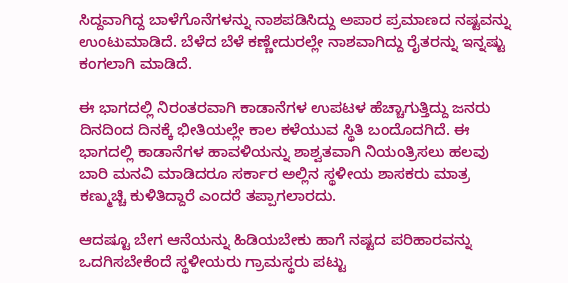ಸಿದ್ದವಾಗಿದ್ದ ಬಾಳೆಗೊನೆಗಳನ್ನು ನಾಶಪಡಿಸಿದ್ದು ಅಪಾರ ಪ್ರಮಾಣದ ನಷ್ಟವನ್ನು ಉಂಟುಮಾಡಿದೆ. ಬೆಳೆದ ಬೆಳೆ ಕಣ್ಣೇದುರಲ್ಲೇ ನಾಶವಾಗಿದ್ದು ರೈತರನ್ನು ಇನ್ನಷ್ಟು ಕಂಗಲಾಗಿ ಮಾಡಿದೆ.

ಈ ಭಾಗದಲ್ಲಿ ನಿರಂತರವಾಗಿ ಕಾಡಾನೆಗಳ ಉಪಟಳ ಹೆಚ್ಚಾಗುತ್ತಿದ್ದು ಜನರು ದಿನದಿಂದ ದಿನಕ್ಕೆ ಭೀತಿಯಲ್ಲೇ ಕಾಲ ಕಳೆಯುವ ಸ್ಥಿತಿ ಬಂದೊದಗಿದೆ. ಈ ಭಾಗದಲ್ಲಿ ಕಾಡಾನೆಗಳ ಹಾವಳಿಯನ್ನು ಶಾಶ್ವತವಾಗಿ ನಿಯಂತ್ರಿಸಲು ಹಲವು ಬಾರಿ ಮನವಿ ಮಾಡಿದರೂ ಸರ್ಕಾರ ಅಲ್ಲಿನ ಸ್ಥಳೀಯ ಶಾಸಕರು ಮಾತ್ರ ಕಣ್ಮುಚ್ಚಿ ಕುಳಿತಿದ್ದಾರೆ ಎಂದರೆ ತಪ್ಪಾಗಲಾರದು.

ಆದಷ್ಟೂ ಬೇಗ ಆನೆಯನ್ನು ಹಿಡಿಯಬೇಕು ಹಾಗೆ ನಷ್ಟದ ಪರಿಹಾರವನ್ನು ಒದಗಿಸಬೇಕೆಂದೆ ಸ್ಥಳೀಯರು ಗ್ರಾಮಸ್ಥರು ಪಟ್ಟು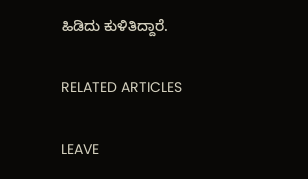ಹಿಡಿದು ಕುಳಿತಿದ್ದಾರೆ.

RELATED ARTICLES

LEAVE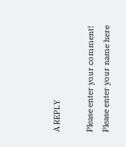A REPLY

Please enter your comment!
Please enter your name here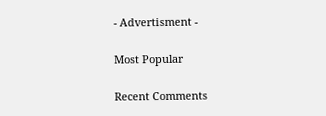- Advertisment -

Most Popular

Recent Comments